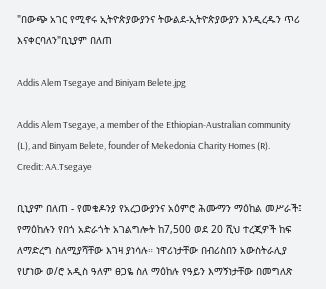"በውጭ አገር የሚኖሩ ኢትዮጵያውያንና ትውልደ-ኢትዮጵያውያን እንዲረዱን ጥሪ እናቀርባለን"ቢኒያም በለጠ

Addis Alem Tsegaye and Biniyam Belete.jpg

Addis Alem Tsegaye, a member of the Ethiopian-Australian community (L), and Binyam Belete, founder of Mekedonia Charity Homes (R). Credit: AA.Tsegaye

ቢኒያም በለጠ - የመቄዶንያ የአረጋውያንና አዕምሮ ሕሙማን ማዕከል መሥራች፤ የማዕከሉን የበጎ አድራጎት አገልግሎት ከ7,500 ወደ 20 ሺህ ተረጂዎች ከፍ ለማድረግ ስለሚያሻቸው እገዛ ያነሳሉ። ነዋሪነታቸው በብሪስበን አውስትራሊያ የሆነው ወ/ሮ አዲስ ዓለም ፀጋዬ ስለ ማዕከሉ የዓይን እማኝነታቸው በመግለጽ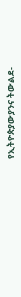የኢትዮጵያውያንና ትውልደ-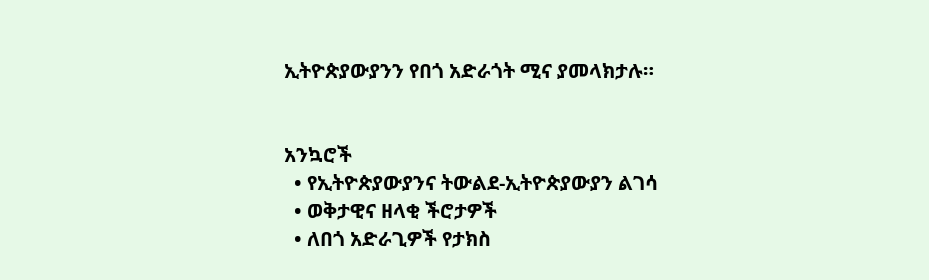ኢትዮጵያውያንን የበጎ አድራጎት ሚና ያመላክታሉ።


አንኳሮች
  • የኢትዮጵያውያንና ትውልደ-ኢትዮጵያውያን ልገሳ
  • ወቅታዊና ዘላቂ ችሮታዎች
  • ለበጎ አድራጊዎች የታክስ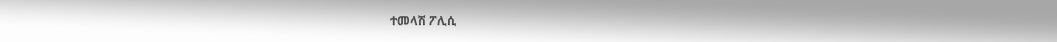ተመላሽ ፖሊሲ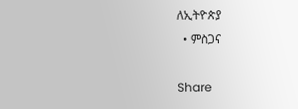ለኢትዮጵያ
  • ምስጋና

Share